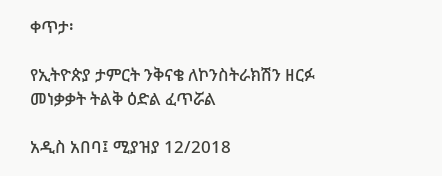ቀጥታ፡

የኢትዮጵያ ታምርት ንቅናቄ ለኮንስትራክሽን ዘርፉ መነቃቃት ትልቅ ዕድል ፈጥሯል

አዲስ አበባ፤ ሚያዝያ 12/2018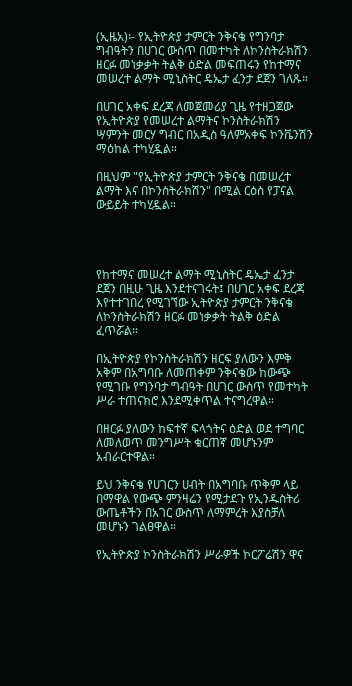(ኢዜአ)፡- የኢትዮጵያ ታምርት ንቅናቄ የግንባታ ግብዓትን በሀገር ውስጥ በመተካት ለኮንስትራክሽን ዘርፉ መነቃቃት ትልቅ ዕድል መፍጠሩን የከተማና መሠረተ ልማት ሚኒስትር ዴኤታ ፈንታ ደጀን ገለጹ።

በሀገር አቀፍ ደረጃ ለመጀመሪያ ጊዜ የተዘጋጀው የኢትዮጵያ የመሠረተ ልማትና ኮንስትራክሽን ሣምንት መርሃ ግብር በአዲስ ዓለምአቀፍ ኮንቬንሽን ማዕከል ተካሂዷል።

በዚህም "የኢትዮጵያ ታምርት ንቅናቄ በመሠረተ ልማት እና በኮንስትራክሽን" በሚል ርዕስ የፓናል ውይይት ተካሂዷል።




የከተማና መሠረተ ልማት ሚኒስትር ዴኤታ ፈንታ ደጀን በዚሁ ጊዜ እንደተናገሩት፤ በሀገር አቀፍ ደረጃ እየተተገበረ የሚገኘው ኢትዮጵያ ታምርት ንቅናቄ ለኮንስትራክሽን ዘርፉ መነቃቃት ትልቅ ዕድል ፈጥሯል።

በኢትዮጵያ የኮንስትራክሽን ዘርፍ ያለውን እምቅ አቅም በአግባቡ ለመጠቀም ንቅናቄው ከውጭ የሚገቡ የግንባታ ግብዓት በሀገር ውስጥ የመተካት ሥራ ተጠናክሮ እንደሚቀጥል ተናግረዋል።

በዘርፉ ያለውን ከፍተኛ ፍላጎትና ዕድል ወደ ተግባር ለመለወጥ መንግሥት ቁርጠኛ መሆኑንም አብራርተዋል።

ይህ ንቅናቄ የሀገርን ሀብት በአግባቡ ጥቅም ላይ በማዋል የውጭ ምንዛሬን የሚታደጉ የኢንዱስትሪ ውጤቶችን በአገር ውስጥ ለማምረት እያስቻለ መሆኑን ገልፀዋል።

የኢትዮጵያ ኮንስትራክሽን ሥራዎች ኮርፖሬሽን ዋና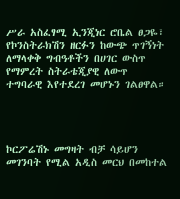ሥራ አስፈፃሚ ኢንጂነር ሮቤል ፀጋዬ፣ የኮንስትራክሽን ዘርፉን ከውጭ ጥገኝነት ለማላቀቅ ግብዓቶችን በሀገር ውስጥ የማምረት ስትራቴጂያዊ ለውጥ ተግባራዊ እየተደረገ መሆኑን ገልፀዋል።




ኮርፖሬሽኑ መግዛት ብቻ ሳይሆን መገንባት የሚል አዲስ መርህ በመከተል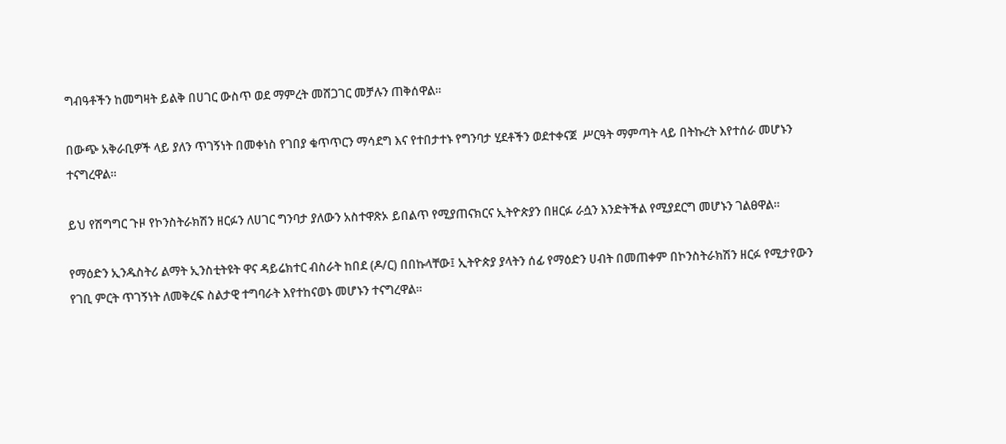ግብዓቶችን ከመግዛት ይልቅ በሀገር ውስጥ ወደ ማምረት መሸጋገር መቻሉን ጠቅሰዋል።

በውጭ አቅራቢዎች ላይ ያለን ጥገኝነት በመቀነስ የገበያ ቁጥጥርን ማሳደግ እና የተበታተኑ የግንባታ ሂደቶችን ወደተቀናጀ  ሥርዓት ማምጣት ላይ በትኩረት እየተሰራ መሆኑን ተናግረዋል።

ይህ የሽግግር ጉዞ የኮንስትራክሽን ዘርፉን ለሀገር ግንባታ ያለውን አስተዋጽኦ ይበልጥ የሚያጠናክርና ኢትዮጵያን በዘርፉ ራሷን እንድትችል የሚያደርግ መሆኑን ገልፀዋል።

የማዕድን ኢንዱስትሪ ልማት ኢንስቲትዩት ዋና ዳይሬክተር ብስራት ከበደ (ዶ/ር) በበኩላቸው፤ ኢትዮጵያ ያላትን ሰፊ የማዕድን ሀብት በመጠቀም በኮንስትራክሽን ዘርፉ የሚታየውን የገቢ ምርት ጥገኝነት ለመቅረፍ ስልታዊ ተግባራት እየተከናወኑ መሆኑን ተናግረዋል።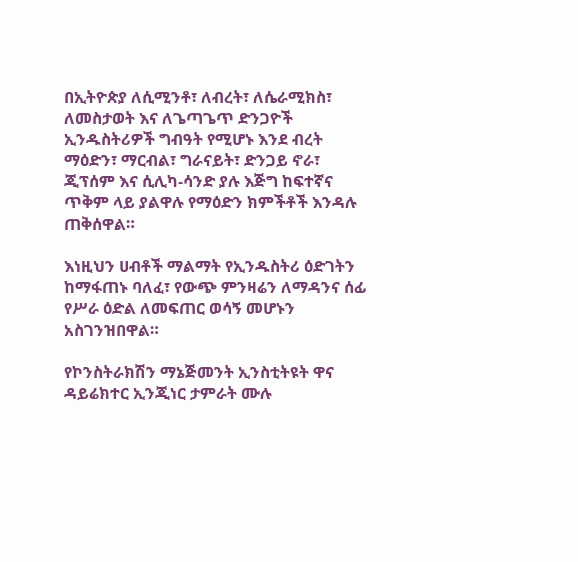በኢትዮጵያ ለሲሚንቶ፣ ለብረት፣ ለሴራሚክስ፣ ለመስታወት እና ለጌጣጌጥ ድንጋዮች ኢንዱስትሪዎች ግብዓት የሚሆኑ እንደ ብረት ማዕድን፣ ማርብል፣ ግራናይት፣ ድንጋይ ኖራ፣ ጂፕሰም እና ሲሊካ-ሳንድ ያሉ እጅግ ከፍተኛና ጥቅም ላይ ያልዋሉ የማዕድን ክምችቶች እንዳሉ ጠቅሰዋል።

እነዚህን ሀብቶች ማልማት የኢንዱስትሪ ዕድገትን ከማፋጠኑ ባለፈ፣ የውጭ ምንዛሬን ለማዳንና ሰፊ የሥራ ዕድል ለመፍጠር ወሳኝ መሆኑን አስገንዝበዋል።

የኮንስትራክሽን ማኔጅመንት ኢንስቲትዩት ዋና ዳይሬክተር ኢንጂነር ታምራት ሙሉ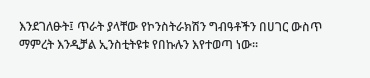እንደገለፁት፤ ጥራት ያላቸው የኮንስትራክሽን ግብዓቶችን በሀገር ውስጥ ማምረት እንዲቻል ኢንስቲትዩቱ የበኩሉን እየተወጣ ነው።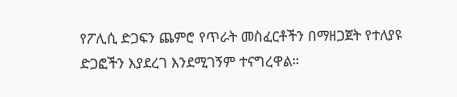የፖሊሲ ድጋፍን ጨምሮ የጥራት መስፈርቶችን በማዘጋጀት የተለያዩ ድጋፎችን እያደረገ እንደሚገኝም ተናግረዋል።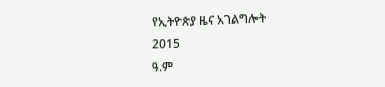የኢትዮጵያ ዜና አገልግሎት
2015
ዓ.ም